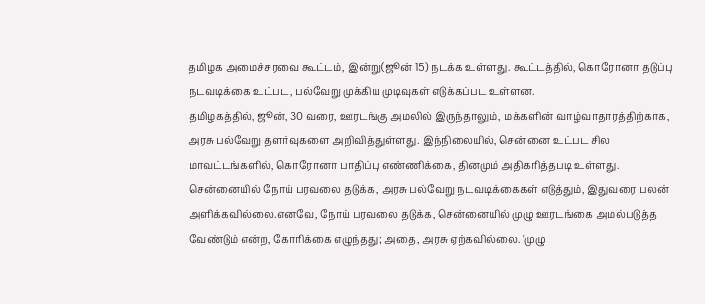தமிழக அமைச்சரவை கூட்டம், இன்று(ஜூன் 15) நடக்க உள்ளது. கூட்டத்தில், கொரோனா தடுப்பு நடவடிக்கை உட்பட, பல்வேறு முக்கிய முடிவுகள் எடுக்கப்பட உள்ளன.
தமிழகத்தில், ஜூன், 30 வரை, ஊரடங்கு அமலில் இருந்தாலும், மக்களின் வாழ்வாதாரத்திற்காக, அரசு பல்வேறு தளர்வுகளை அறிவித்துள்ளது. இந்நிலையில், சென்னை உட்பட சில மாவட்டங்களில், கொரோனா பாதிப்பு எண்ணிக்கை, தினமும் அதிகரித்தபடி உள்ளது.
சென்னையில் நோய் பரவலை தடுக்க, அரசு பல்வேறு நடவடிக்கைகள் எடுத்தும், இதுவரை பலன் அளிக்கவில்லை.எனவே, நோய் பரவலை தடுக்க, சென்னையில் முழு ஊரடங்கை அமல்படுத்த வேண்டும் என்ற, கோரிக்கை எழுந்தது; அதை, அரசு ஏற்கவில்லை. 'முழு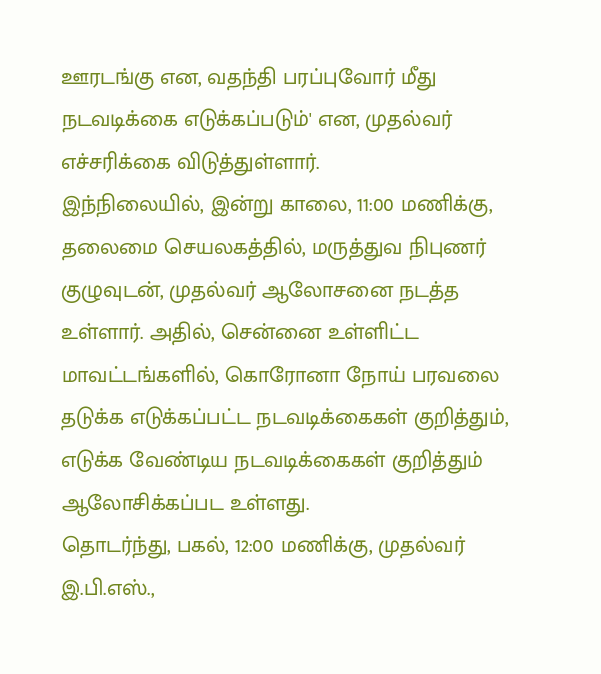ஊரடங்கு என, வதந்தி பரப்புவோர் மீது நடவடிக்கை எடுக்கப்படும்' என, முதல்வர் எச்சரிக்கை விடுத்துள்ளார்.
இந்நிலையில், இன்று காலை, 11:00 மணிக்கு, தலைமை செயலகத்தில், மருத்துவ நிபுணர் குழுவுடன், முதல்வர் ஆலோசனை நடத்த உள்ளார். அதில், சென்னை உள்ளிட்ட மாவட்டங்களில், கொரோனா நோய் பரவலை தடுக்க எடுக்கப்பட்ட நடவடிக்கைகள் குறித்தும், எடுக்க வேண்டிய நடவடிக்கைகள் குறித்தும் ஆலோசிக்கப்பட உள்ளது.
தொடர்ந்து, பகல், 12:00 மணிக்கு, முதல்வர் இ.பி.எஸ்.,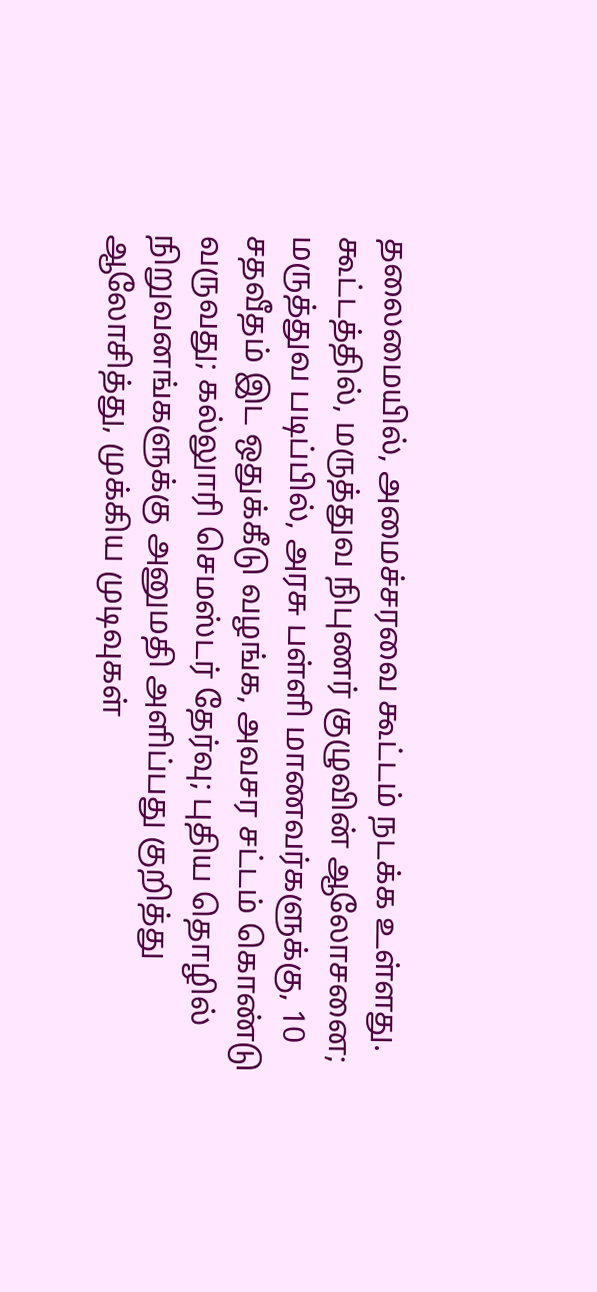தலைமையில், அமைச்சரவை கூட்டம் நடக்க உள்ளது. கூட்டத்தில், மருத்துவ நிபுணர் குழுவின் ஆலோசனை; மருத்துவ படிப்பில், அரசு பள்ளி மாணவர்களுக்கு, 10 சதவீதம் இட ஒதுக்கீடு வழங்க, அவசர சட்டம் கொண்டு வருவது; கல்லுாரி செமஸ்டர் தேர்வு; புதிய தொழில் நிறுவனங்களுக்கு அனுமதி அளிப்பது குறித்து ஆலோசித்து, முக்கிய முடிவுகள்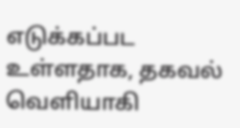எடுக்கப்பட உள்ளதாக, தகவல் வெளியாகி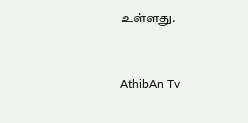உள்ளது.


AthibAn Tv